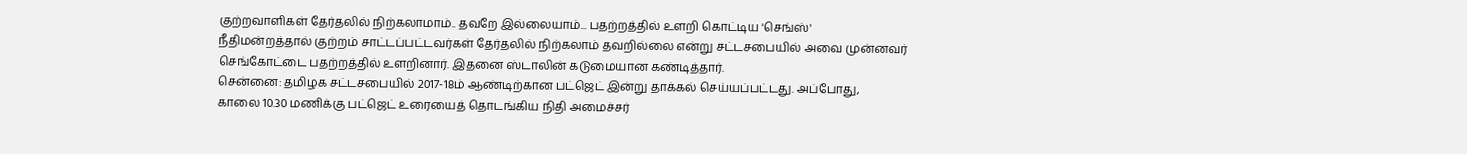குற்றவாளிகள் தேர்தலில் நிற்கலாமாம்.. தவறே இல்லையாம்... பதற்றத்தில் உளறி கொட்டிய 'செங்ஸ்'
நீதிமன்றத்தால் குற்றம் சாட்டப்பட்டவர்கள் தேர்தலில் நிற்கலாம் தவறில்லை என்று சட்டசபையில் அவை முன்னவர் செங்கோட்டை பதற்றத்தில் உளறினார். இதனை ஸ்டாலின் கடுமையான கண்டித்தார்.
சென்னை: தமிழக சட்டசபையில் 2017-18ம் ஆண்டிற்கான பட்ஜெட் இன்று தாக்கல் செய்யப்பட்டது. அப்போது,
காலை 10.30 மணிக்கு பட்ஜெட் உரையைத் தொடங்கிய நிதி அமைச்சர்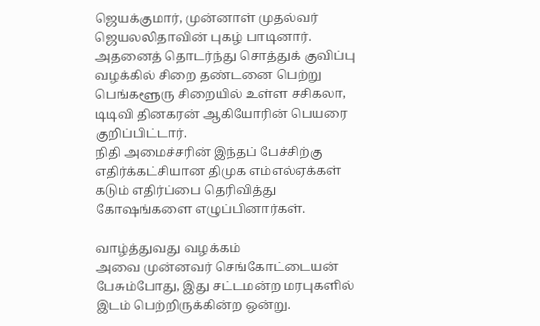ஜெயக்குமார், முன்னாள் முதல்வர் ஜெயலலிதாவின் புகழ் பாடினார். அதனைத் தொடர்ந்து சொத்துக் குவிப்பு வழக்கில் சிறை தண்டனை பெற்று பெங்களூரு சிறையில் உள்ள சசிகலா, டிடிவி தினகரன் ஆகியோரின் பெயரை குறிப்பிட்டார்.
நிதி அமைச்சரின் இந்தப் பேச்சிற்கு எதிர்க்கட்சியான திமுக எம்எல்ஏக்கள் கடும் எதிர்ப்பை தெரிவித்து கோஷங்களை எழுப்பினார்கள்.

வாழ்த்துவது வழக்கம்
அவை முன்னவர் செங்கோட்டையன் பேசும்போது, இது சட்டமன்ற மரபுகளில் இடம் பெற்றிருக்கின்ற ஒன்று.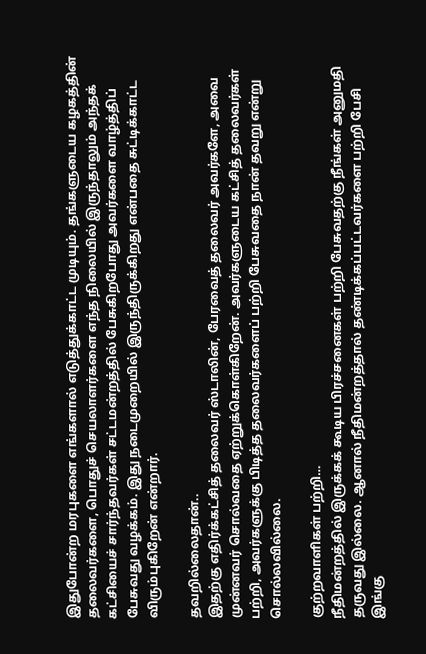இதுபோன்ற மரபுகளை எங்களால் எடுத்துக்காட்ட முடியும். தங்களுடைய கழகத்தின் தலைவர்களை, பொதுச் செயலாளர்களை எந்த நிலையில் இருந்தாலும் அந்தக் கட்சியைச் சார்ந்தவர்கள் சட்டமன்றத்தில் பேசுகிறபோது அவர்களை வாழ்த்திப் பேசுவது வழக்கம். இது நடைமுறையில் இருந்திருக்கிறது என்பதை சுட்டிக்காட்ட விரும்புகிறேன் என்றார்.

தவறில்லைதான்..
இதற்கு எதிர்க்கட்சித் தலைவர் ஸ்டாலின், பேரவைத் தலைவர் அவர்களே, அவை முன்னவர் சொல்வதை ஏற்றுக்கொள்கிறேன். அவர்களுடைய கட்சித் தலைவர்கள் பற்றி, அவர்களுக்கு பிடித்த தலைவர்களைப் பற்றி பேசுவதை நான் தவறு என்று சொல்லவில்லை.

குற்றவாளிகள் பற்றி…
நீதிமன்றத்தில் இருக்கக் கூடிய பிரச்சனைகள் பற்றி பேசுவதற்கு நீங்கள் அனுமதி தருவது இல்லை. ஆனால் நீதிமன்றத்தால் தண்டிக்கப்பட்டவர்களை பற்றி பேசி இங்கு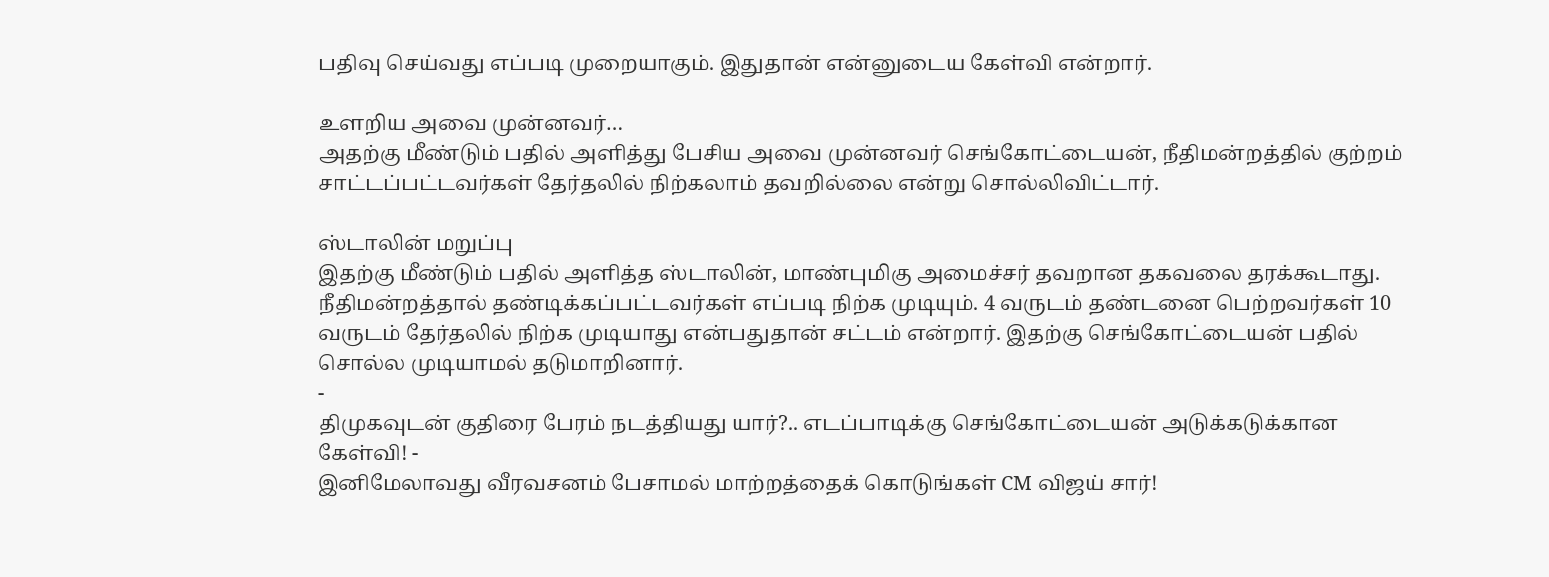பதிவு செய்வது எப்படி முறையாகும். இதுதான் என்னுடைய கேள்வி என்றார்.

உளறிய அவை முன்னவர்…
அதற்கு மீண்டும் பதில் அளித்து பேசிய அவை முன்னவர் செங்கோட்டையன், நீதிமன்றத்தில் குற்றம் சாட்டப்பட்டவர்கள் தேர்தலில் நிற்கலாம் தவறில்லை என்று சொல்லிவிட்டார்.

ஸ்டாலின் மறுப்பு
இதற்கு மீண்டும் பதில் அளித்த ஸ்டாலின், மாண்புமிகு அமைச்சர் தவறான தகவலை தரக்கூடாது. நீதிமன்றத்தால் தண்டிக்கப்பட்டவர்கள் எப்படி நிற்க முடியும். 4 வருடம் தண்டனை பெற்றவர்கள் 10 வருடம் தேர்தலில் நிற்க முடியாது என்பதுதான் சட்டம் என்றார். இதற்கு செங்கோட்டையன் பதில் சொல்ல முடியாமல் தடுமாறினார்.
-
திமுகவுடன் குதிரை பேரம் நடத்தியது யார்?.. எடப்பாடிக்கு செங்கோட்டையன் அடுக்கடுக்கான கேள்வி! -
இனிமேலாவது வீரவசனம் பேசாமல் மாற்றத்தைக் கொடுங்கள் CM விஜய் சார்!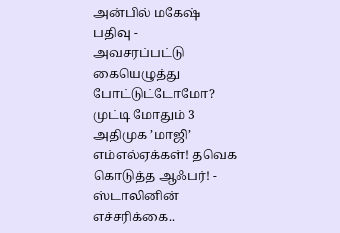அன்பில் மகேஷ் பதிவு -
அவசரப்பட்டு கையெழுத்து போட்டுட்டோமோ? முட்டி மோதும் 3 அதிமுக ’மாஜி’ எம்எல்ஏக்கள்! தவெக கொடுத்த ஆஃபர்! -
ஸ்டாலினின் எச்சரிக்கை..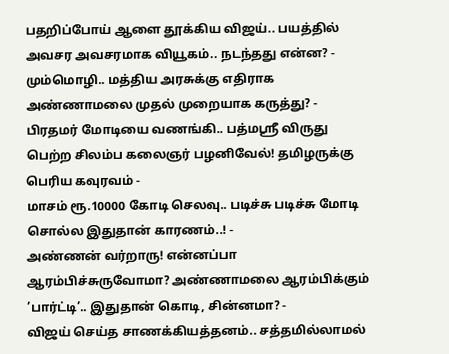பதறிப்போய் ஆளை தூக்கிய விஜய்.. பயத்தில் அவசர அவசரமாக வியூகம்.. நடந்தது என்ன? -
மும்மொழி.. மத்திய அரசுக்கு எதிராக அண்ணாமலை முதல் முறையாக கருத்து? -
பிரதமர் மோடியை வணங்கி.. பத்மஸ்ரீ விருது பெற்ற சிலம்ப கலைஞர் பழனிவேல்! தமிழருக்கு பெரிய கவுரவம் -
மாசம் ரூ.10000 கோடி செலவு.. படிச்சு படிச்சு மோடி சொல்ல இதுதான் காரணம்..! -
அண்ணன் வர்றாரு! என்னப்பா ஆரம்பிச்சுருவோமா? அண்ணாமலை ஆரம்பிக்கும் ’பார்ட்டி’.. இதுதான் கொடி, சின்னமா? -
விஜய் செய்த சாணக்கியத்தனம்.. சத்தமில்லாமல்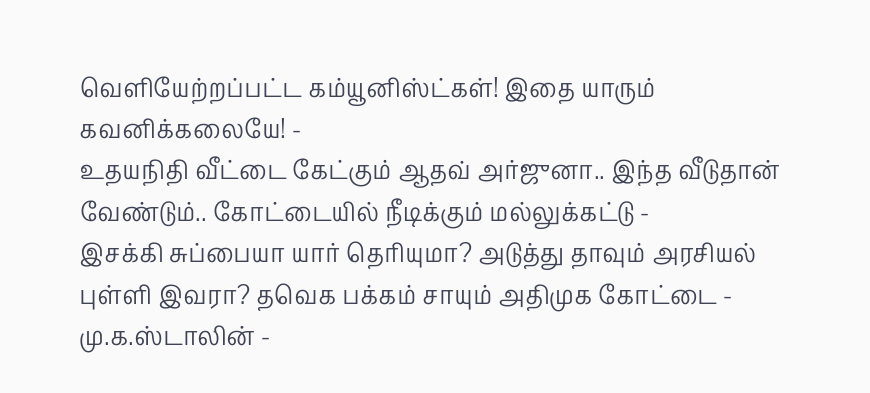வெளியேற்றப்பட்ட கம்யூனிஸ்ட்கள்! இதை யாரும் கவனிக்கலையே! -
உதயநிதி வீட்டை கேட்கும் ஆதவ் அர்ஜுனா.. இந்த வீடுதான் வேண்டும்.. கோட்டையில் நீடிக்கும் மல்லுக்கட்டு -
இசக்கி சுப்பையா யார் தெரியுமா? அடுத்து தாவும் அரசியல் புள்ளி இவரா? தவெக பக்கம் சாயும் அதிமுக கோட்டை -
மு.க.ஸ்டாலின் -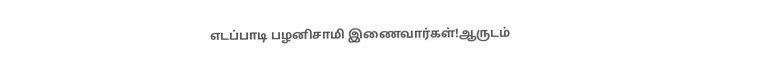எடப்பாடி பழனிசாமி இணைவார்கள்!ஆருடம்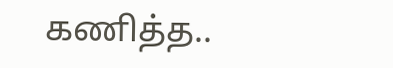கணித்த..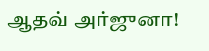ஆதவ் அர்ஜுனா!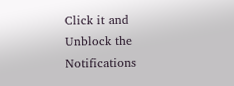Click it and Unblock the Notifications